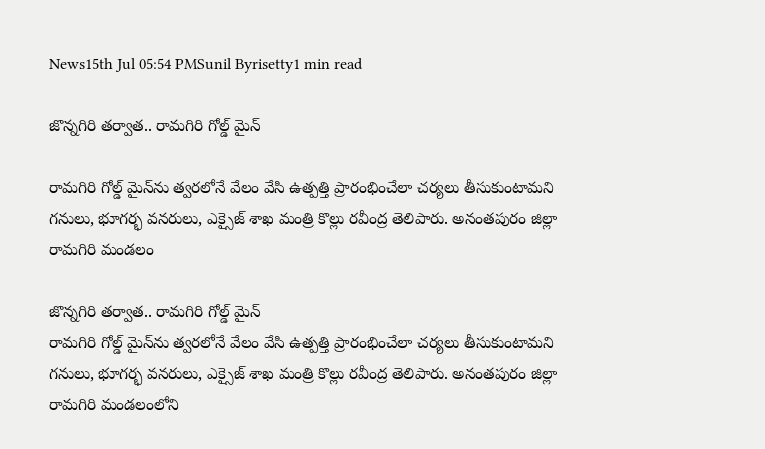News15th Jul 05:54 PMSunil Byrisetty1 min read

జొన్నగిరి తర్వాత.. రామగిరి గోల్డ్ మైన్‌

రామగిరి గోల్డ్ మైన్‌ను త్వరలోనే వేలం వేసి ఉత్పత్తి ప్రారంభించేలా చర్యలు తీసుకుంటామని గనులు, భూగర్భ వనరులు, ఎక్సైజ్ శాఖ మంత్రి కొల్లు రవీంద్ర తెలిపారు. అనంతపురం జిల్లా రామగిరి మండలం

జొన్నగిరి తర్వాత.. రామగిరి గోల్డ్ మైన్‌
రామగిరి గోల్డ్ మైన్‌ను త్వరలోనే వేలం వేసి ఉత్పత్తి ప్రారంభించేలా చర్యలు తీసుకుంటామని గనులు, భూగర్భ వనరులు, ఎక్సైజ్ శాఖ మంత్రి కొల్లు రవీంద్ర తెలిపారు. అనంతపురం జిల్లా రామగిరి మండలంలోని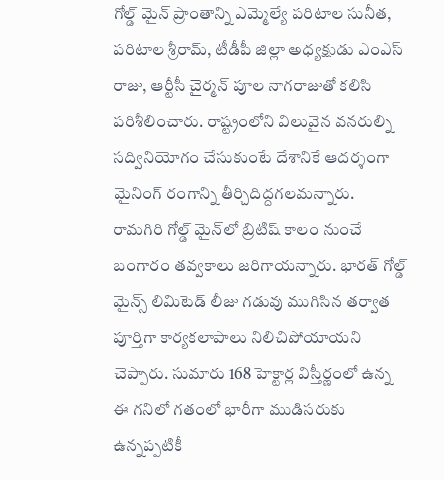గోల్డ్ మైన్ ప్రాంతాన్ని ఎమ్మెల్యే పరిటాల సునీత, పరిటాల శ్రీరామ్, టీడీపీ జిల్లా అధ్యక్షుడు ఎంఎస్ రాజు, ఆర్టీసీ చైర్మన్ పూల నాగరాజుతో కలిసి పరిశీలించారు. రాష్ట్రంలోని విలువైన వనరుల్ని సద్వినియోగం చేసుకుంటే దేశానికే ఆదర్శంగా మైనింగ్ రంగాన్ని తీర్చిదిద్దగలమన్నారు. రామగిరి గోల్డ్ మైన్‌లో బ్రిటిష్ కాలం నుంచే బంగారం తవ్వకాలు జరిగాయన్నారు. భారత్ గోల్డ్ మైన్స్ లిమిటెడ్ లీజు గడువు ముగిసిన తర్వాత పూర్తిగా కార్యకలాపాలు నిలిచిపోయాయని చెప్పారు. సుమారు 168 హెక్టార్ల విస్తీర్ణంలో ఉన్న ఈ గనిలో గతంలో భారీగా ముడిసరుకు ఉన్నప్పటికీ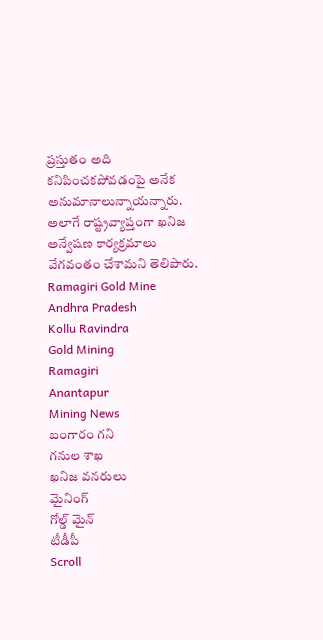ప్రస్తుతం అది కనిపించకపోవడంపై అనేక అనుమానాలున్నాయన్నారు. అలాగే రాష్ట్రవ్యాప్తంగా ఖనిజ అన్వేషణ కార్యక్రమాలు వేగవంతం చేశామని తెలిపారు.
Ramagiri Gold Mine
Andhra Pradesh
Kollu Ravindra
Gold Mining
Ramagiri
Anantapur
Mining News
బంగారం గని
గనుల శాఖ
ఖనిజ వనరులు
మైనింగ్
గోల్డ్ మైన్
టీడీపీ
Scroll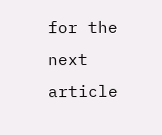for the next article